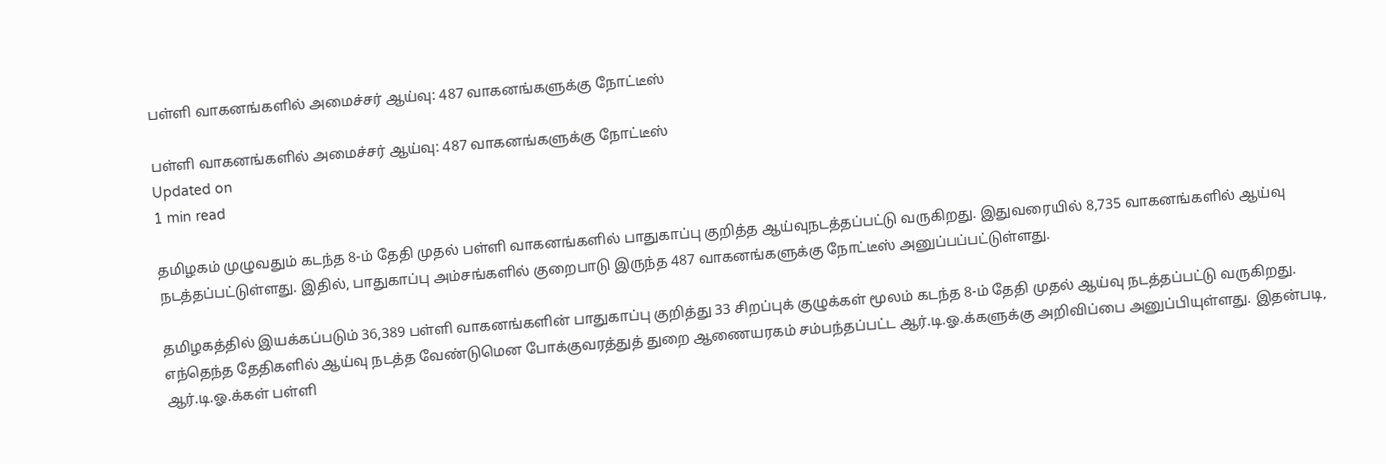பள்ளி வாகனங்களில் அமைச்சர் ஆய்வு: 487 வாகனங்களுக்கு நோட்டீஸ்

பள்ளி வாகனங்களில் அமைச்சர் ஆய்வு: 487 வாகனங்களுக்கு நோட்டீஸ்
Updated on
1 min read

தமிழகம் முழுவதும் கடந்த 8-ம் தேதி முதல் பள்ளி வாகனங்களில் பாதுகாப்பு குறித்த ஆய்வுநடத்தப்பட்டு வருகிறது. இதுவரையில் 8,735 வாகனங்களில் ஆய்வு நடத்தப்பட்டுள்ளது. இதில், பாதுகாப்பு அம்சங்களில் குறைபாடு இருந்த 487 வாகனங்களுக்கு நோட்டீஸ் அனுப்பப்பட்டுள்ளது.

தமிழகத்தில் இயக்கப்படும் 36,389 பள்ளி வாகனங்களின் பாதுகாப்பு குறித்து 33 சிறப்புக் குழுக்கள் மூலம் கடந்த 8-ம் தேதி முதல் ஆய்வு நடத்தப்பட்டு வருகிறது. எந்தெந்த தேதிகளில் ஆய்வு நடத்த வேண்டுமென போக்குவரத்துத் துறை ஆணையரகம் சம்பந்தப்பட்ட ஆர்.டி.ஓ.க்களுக்கு அறிவிப்பை அனுப்பியுள்ளது. இதன்படி, ஆர்.டி.ஓ.க்கள் பள்ளி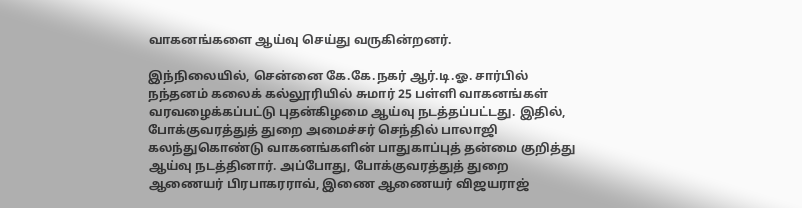வாகனங்களை ஆய்வு செய்து வருகின்றனர்.

இந்நிலையில், சென்னை கே.கே.நகர் ஆர்.டி.ஓ. சார்பில் நந்தனம் கலைக் கல்லூரியில் சுமார் 25 பள்ளி வாகனங்கள் வரவழைக்கப்பட்டு புதன்கிழமை ஆய்வு நடத்தப்பட்டது. இதில், போக்குவரத்துத் துறை அமைச்சர் செந்தில் பாலாஜி கலந்துகொண்டு வாகனங்களின் பாதுகாப்புத் தன்மை குறித்து ஆய்வு நடத்தினார். அப்போது, போக்குவரத்துத் துறை ஆணையர் பிரபாகரராவ், இணை ஆணையர் விஜயராஜ்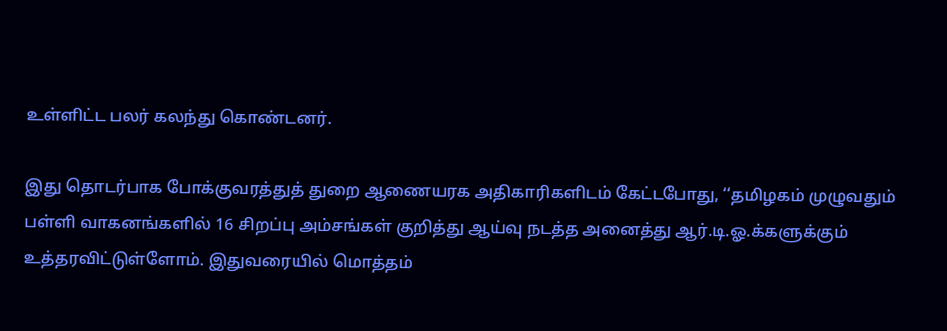உள்ளிட்ட பலர் கலந்து கொண்டனர்.

இது தொடர்பாக போக்குவரத்துத் துறை ஆணையரக அதிகாரிகளிடம் கேட்டபோது, ‘‘தமிழகம் முழுவதும் பள்ளி வாகனங்களில் 16 சிறப்பு அம்சங்கள் குறித்து ஆய்வு நடத்த அனைத்து ஆர்.டி.ஓ.க்களுக்கும் உத்தரவிட்டுள்ளோம். இதுவரையில் மொத்தம்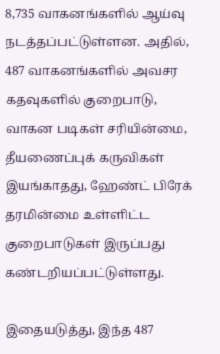8,735 வாகனங்களில் ஆய்வு நடத்தப்பட்டுள்ளன. அதில், 487 வாகனங்களில் அவசர கதவுகளில் குறைபாடு, வாகன படிகள் சரியின்மை, தீயணைப்புக் கருவிகள் இயங்காதது, ஹேண்ட் பிரேக் தரமின்மை உள்ளிட்ட குறைபாடுகள் இருப்பது கண்டறியப்பட்டுள்ளது.

இதையடுத்து, இந்த 487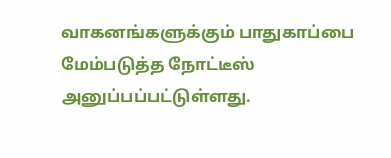வாகனங்களுக்கும் பாதுகாப்பை மேம்படுத்த நோட்டீஸ் அனுப்பப்பட்டுள்ளது.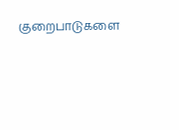குறைபாடுகளை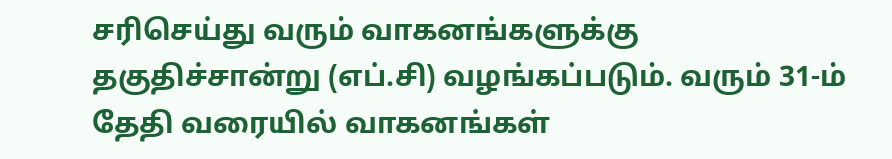சரிசெய்து வரும் வாகனங்களுக்கு தகுதிச்சான்று (எப்.சி) வழங்கப்படும். வரும் 31-ம் தேதி வரையில் வாகனங்கள்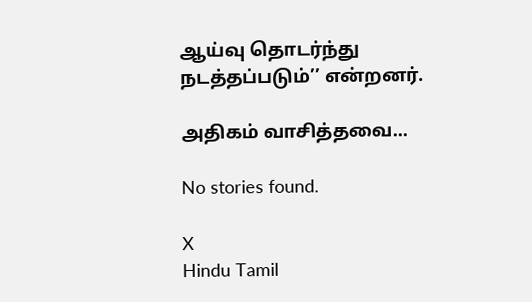ஆய்வு தொடர்ந்து நடத்தப்படும்’’ என்றனர்.

அதிகம் வாசித்தவை...

No stories found.

X
Hindu Tamil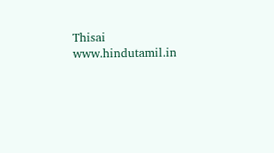Thisai
www.hindutamil.in